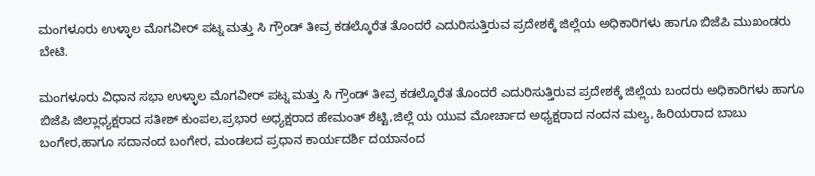ಮಂಗಳೂರು ಉಳ್ಳಾಲ ಮೊಗವೀರ್ ಪಟ್ನ ಮತ್ತು ಸಿ ಗ್ರೌಂಡ್ ತೀವ್ರ ಕಡಲ್ಕೊರೆತ ತೊಂದರೆ ಎದುರಿಸುತ್ತಿರುವ ಪ್ರದೇಶಕ್ಕೆ ಜಿಲ್ಲೆಯ ಅಧಿಕಾರಿಗಳು ಹಾಗೂ ಬಿಜೆಪಿ ಮುಖಂಡರು ಬೇಟಿ.

ಮಂಗಳೂರು ವಿಧಾನ ಸಭಾ ಉಳ್ಳಾಲ ಮೊಗವೀರ್ ಪಟ್ನ ಮತ್ತು ಸಿ ಗ್ರೌಂಡ್ ತೀವ್ರ ಕಡಲ್ಕೊರೆತ ತೊಂದರೆ ಎದುರಿಸುತ್ತಿರುವ ಪ್ರದೇಶಕ್ಕೆ ಜಿಲ್ಲೆಯ ಬಂದರು ಅಧಿಕಾರಿಗಳು ಹಾಗೂ ಬಿಜೆಪಿ ಜಿಲ್ಲಾಧ್ಯಕ್ಷರಾದ ಸತೀಶ್ ಕುಂಪಲ,ಪ್ರಭಾರ ಅಧ್ಯಕ್ಷರಾದ ಹೇಮಂತ್ ಶೆಟ್ಟಿ,ಜಿಲ್ಲೆ ಯ ಯುವ ಮೋರ್ಚಾದ ಅಧ್ಯಕ್ಷರಾದ ನಂದನ ಮಲ್ಯ, ಹಿರಿಯರಾದ ಬಾಬು ಬಂಗೇರ,ಹಾಗೂ ಸದಾನಂದ ಬಂಗೇರ, ಮಂಡಲದ ಪ್ರಧಾನ ಕಾರ್ಯದರ್ಶಿ ದಯಾನಂದ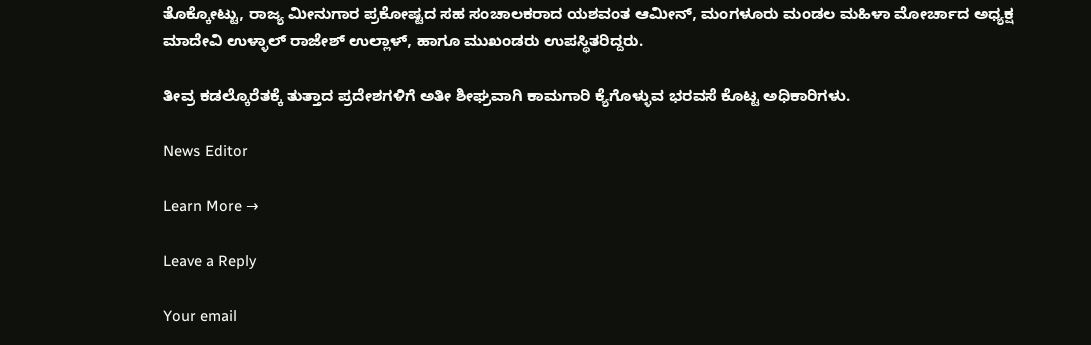ತೊಕ್ಕೋಟ್ಟು, ರಾಜ್ಯ ಮೀನುಗಾರ ಪ್ರಕೋಷ್ಟದ ಸಹ ಸಂಚಾಲಕರಾದ ಯಶವಂತ ಆಮೀನ್, ಮಂಗಳೂರು ಮಂಡಲ ಮಹಿಳಾ ಮೋರ್ಚಾದ ಅಧ್ಯಕ್ಷ ಮಾದೇವಿ ಉಳ್ಳಾಲ್ ರಾಜೇಶ್ ಉಲ್ಲಾಳ್, ಹಾಗೂ ಮುಖಂಡರು ಉಪಸ್ಥಿತರಿದ್ದರು.

ತೀವ್ರ ಕಡಲ್ಕೊರೆತಕ್ಕೆ ತುತ್ತಾದ ಪ್ರದೇಶಗಳಿಗೆ ಅತೀ ಶೀಘ್ರವಾಗಿ ಕಾಮಗಾರಿ ಕ್ಯೆಗೊಳ್ಳುವ ಭರವಸೆ ಕೊಟ್ಟ ಅಧಿಕಾರಿಗಳು.

News Editor

Learn More →

Leave a Reply

Your email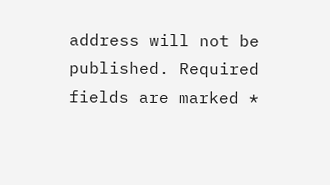address will not be published. Required fields are marked *